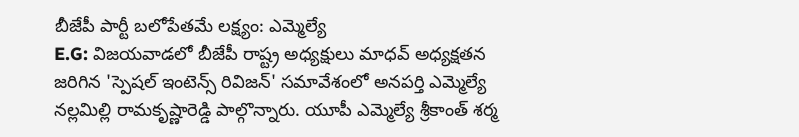బీజేపీ పార్టీ బలోపేతమే లక్ష్యం: ఎమ్మెల్యే
E.G: విజయవాడలో బీజేపీ రాష్ట్ర అధ్యక్షులు మాధవ్ అధ్యక్షతన జరిగిన 'స్పెషల్ ఇంటెన్స్ రివిజన్' సమావేశంలో అనపర్తి ఎమ్మెల్యే నల్లమిల్లి రామకృష్ణారెడ్డి పాల్గొన్నారు. యూపీ ఎమ్మెల్యే శ్రీకాంత్ శర్మ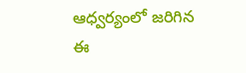ఆధ్వర్యంలో జరిగిన ఈ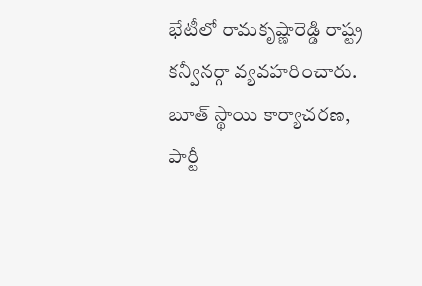భేటీలో రామకృష్ణారెడ్డి రాష్ట్ర కన్వీనర్గా వ్యవహరించారు. బూత్ స్థాయి కార్యాచరణ, పార్టీ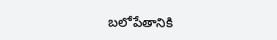బలోపేతానికి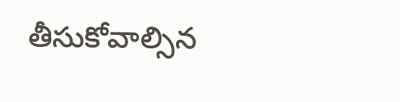తీసుకోవాల్సిన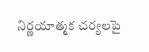నిర్ణయాత్మక చర్యలపై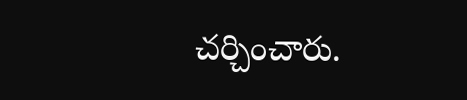చర్చించారు.